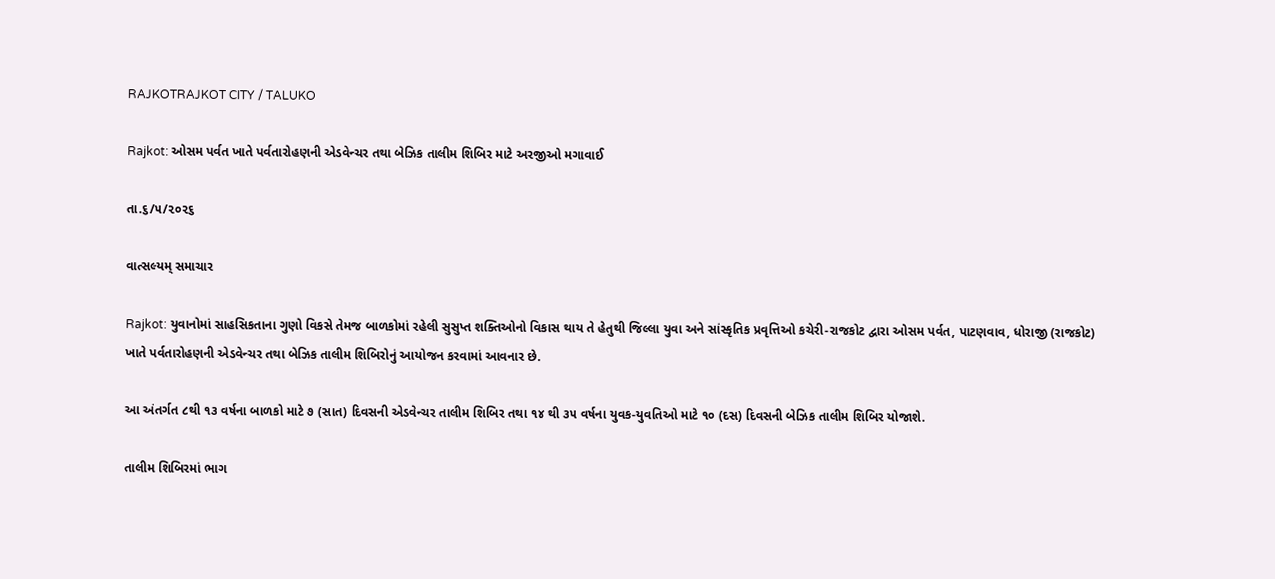RAJKOTRAJKOT CITY / TALUKO

Rajkot: ઓસમ પર્વત ખાતે પર્વતારોહણની એડવેન્ચર તથા બેઝિક તાલીમ શિબિર માટે અરજીઓ મગાવાઈ

તા.૬/૫/૨૦૨૬

વાત્સલ્યમ્ સમાચાર

Rajkot: યુવાનોમાં સાહસિકતાના ગુણો વિકસે તેમજ બાળકોમાં રહેલી સુસુપ્ત શક્તિઓનો વિકાસ થાય તે હેતુથી જિલ્લા યુવા અને સાંસ્કૃતિક પ્રવૃત્તિઓ કચેરી-રાજકોટ દ્વારા ઓસમ પર્વત, પાટણવાવ, ધોરાજી (રાજકોટ) ખાતે પર્વતારોહણની એડવેન્ચર તથા બેઝિક તાલીમ શિબિરોનું આયોજન કરવામાં આવનાર છે.

આ અંતર્ગત ૮થી ૧૩ વર્ષના બાળકો માટે ૭ (સાત) દિવસની એડવેન્ચર તાલીમ શિબિર તથા ૧૪ થી ૩૫ વર્ષના યુવક-યુવતિઓ માટે ૧૦ (દસ) દિવસની બેઝિક તાલીમ શિબિર યોજાશે.

તાલીમ શિબિરમાં ભાગ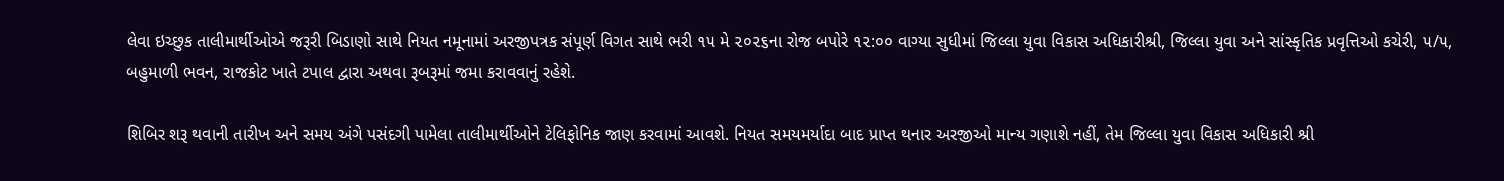લેવા ઇચ્છુક તાલીમાર્થીઓએ જરૂરી બિડાણો સાથે નિયત નમૂનામાં અરજીપત્રક સંપૂર્ણ વિગત સાથે ભરી ૧૫ મે ૨૦૨૬ના રોજ બપોરે ૧૨:૦૦ વાગ્યા સુધીમાં જિલ્લા યુવા વિકાસ અધિકારીશ્રી, જિલ્લા યુવા અને સાંસ્કૃતિક પ્રવૃત્તિઓ કચેરી, ૫/૫, બહુમાળી ભવન, રાજકોટ ખાતે ટપાલ દ્વારા અથવા રૂબરૂમાં જમા કરાવવાનું રહેશે.

શિબિર શરૂ થવાની તારીખ અને સમય અંગે પસંદગી પામેલા તાલીમાર્થીઓને ટેલિફોનિક જાણ કરવામાં આવશે. નિયત સમયમર્યાદા બાદ પ્રાપ્ત થનાર અરજીઓ માન્ય ગણાશે નહીં, તેમ જિલ્લા યુવા વિકાસ અધિકારી શ્રી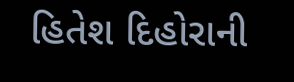હિતેશ દિહોરાની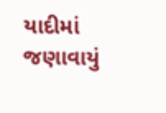યાદીમાં જણાવાયું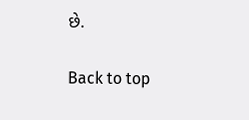છે.

Back to top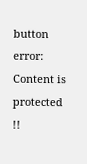button
error: Content is protected !!